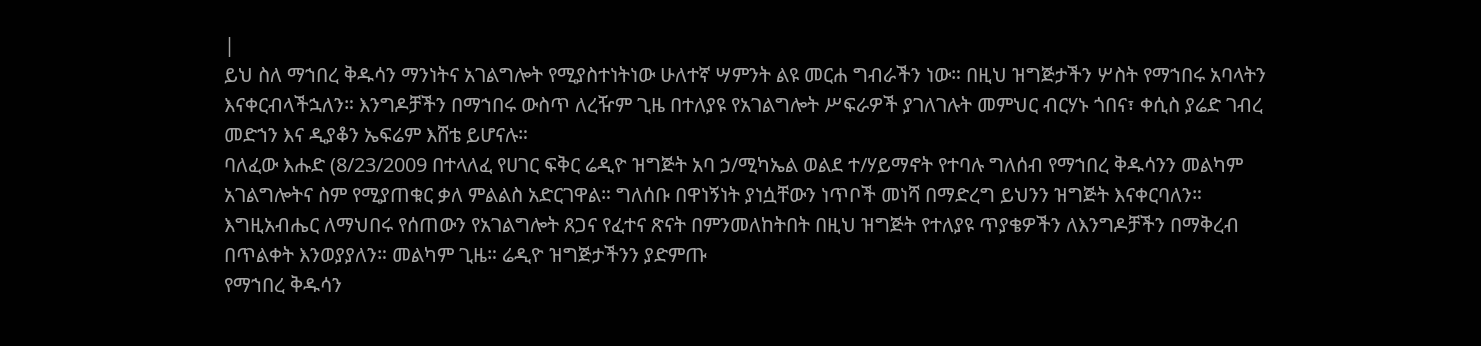|
ይህ ስለ ማኀበረ ቅዱሳን ማንነትና አገልግሎት የሚያስተነትነው ሁለተኛ ሣምንት ልዩ መርሐ ግብራችን ነው። በዚህ ዝግጅታችን ሦስት የማኀበሩ አባላትን እናቀርብላችኋለን። እንግዶቻችን በማኀበሩ ውስጥ ለረዥም ጊዜ በተለያዩ የአገልግሎት ሥፍራዎች ያገለገሉት መምህር ብርሃኑ ጎበና፣ ቀሲስ ያሬድ ገብረ መድኀን እና ዲያቆን ኤፍሬም እሸቴ ይሆናሉ።
ባለፈው እሑድ (8/23/2009 በተላለፈ የሀገር ፍቅር ሬዲዮ ዝግጅት አባ ኃ/ሚካኤል ወልደ ተ/ሃይማኖት የተባሉ ግለሰብ የማኀበረ ቅዱሳንን መልካም አገልግሎትና ስም የሚያጠቁር ቃለ ምልልስ አድርገዋል። ግለሰቡ በዋነኝነት ያነሷቸውን ነጥቦች መነሻ በማድረግ ይህንን ዝግጅት እናቀርባለን። እግዚአብሔር ለማህበሩ የሰጠውን የአገልግሎት ጸጋና የፈተና ጽናት በምንመለከትበት በዚህ ዝግጅት የተለያዩ ጥያቄዎችን ለእንግዶቻችን በማቅረብ በጥልቀት እንወያያለን። መልካም ጊዜ። ሬዲዮ ዝግጅታችንን ያድምጡ
የማኀበረ ቅዱሳን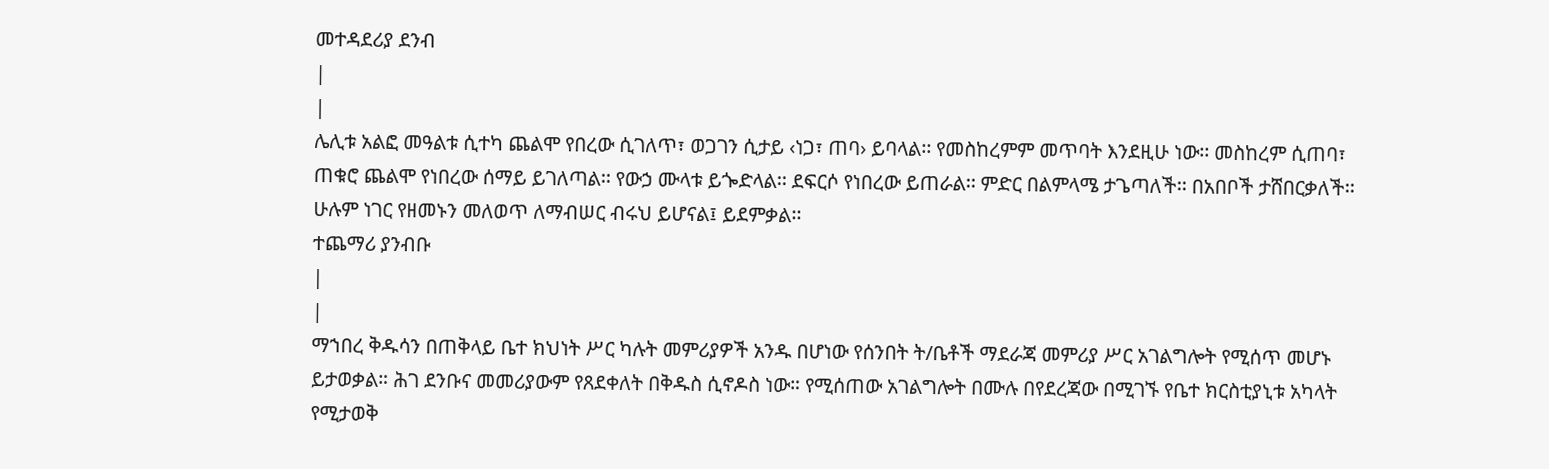መተዳደሪያ ደንብ
|
|
ሌሊቱ አልፎ መዓልቱ ሲተካ ጨልሞ የበረው ሲገለጥ፣ ወጋገን ሲታይ ‹ነጋ፣ ጠባ› ይባላል፡፡ የመስከረምም መጥባት እንደዚሁ ነው፡፡ መስከረም ሲጠባ፣ ጠቁሮ ጨልሞ የነበረው ሰማይ ይገለጣል፡፡ የውኃ ሙላቱ ይጐድላል፡፡ ደፍርሶ የነበረው ይጠራል፡፡ ምድር በልምላሜ ታጌጣለች፡፡ በአበቦች ታሸበርቃለች፡፡ ሁሉም ነገር የዘመኑን መለወጥ ለማብሠር ብሩህ ይሆናል፤ ይደምቃል፡፡
ተጨማሪ ያንብቡ
|
|
ማኀበረ ቅዱሳን በጠቅላይ ቤተ ክህነት ሥር ካሉት መምሪያዎች አንዱ በሆነው የሰንበት ት/ቤቶች ማደራጃ መምሪያ ሥር አገልግሎት የሚሰጥ መሆኑ ይታወቃል። ሕገ ደንቡና መመሪያውም የጸደቀለት በቅዱስ ሲኖዶስ ነው። የሚሰጠው አገልግሎት በሙሉ በየደረጃው በሚገኙ የቤተ ክርስቲያኒቱ አካላት የሚታወቅ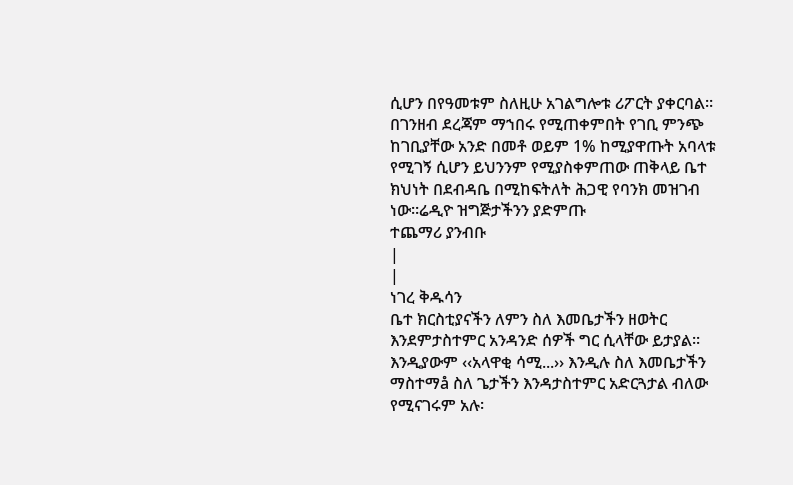ሲሆን በየዓመቱም ስለዚሁ አገልግሎቱ ሪፖርት ያቀርባል። በገንዘብ ደረጃም ማኀበሩ የሚጠቀምበት የገቢ ምንጭ ከገቢያቸው አንድ በመቶ ወይም 1% ከሚያዋጡት አባላቱ የሚገኝ ሲሆን ይህንንም የሚያስቀምጠው ጠቅላይ ቤተ ክህነት በደብዳቤ በሚከፍትለት ሕጋዊ የባንክ መዝገብ ነው።ሬዲዮ ዝግጅታችንን ያድምጡ
ተጨማሪ ያንብቡ
|
|
ነገረ ቅዱሳን
ቤተ ክርስቲያናችን ለምን ስለ እመቤታችን ዘወትር እንደምታስተምር አንዳንድ ሰዎች ግር ሲላቸው ይታያል፡፡ እንዲያውም ‹‹አላዋቂ ሳሚ...›› እንዲሉ ስለ እመቤታችን ማስተማå ስለ ጌታችን እንዳታስተምር አድርጓታል ብለው የሚናገሩም አሉ፡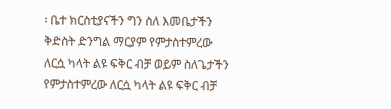፡ ቤተ ክርስቲያናችን ግን ስለ እመቤታችን ቅድስት ድንግል ማርያም የምታስተምረው ለርሷ ካላት ልዩ ፍቅር ብቻ ወይም ስለጌታችን የምታስተምረው ለርሷ ካላት ልዩ ፍቅር ብቻ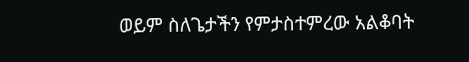ወይም ስለጌታችን የምታስተምረው አልቆባት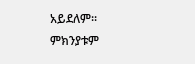አይደለም፡፡ ምክንያቱም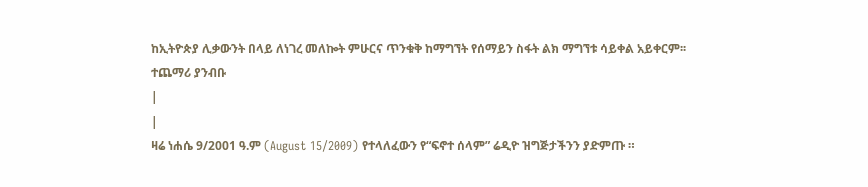ከኢትዮጵያ ሊቃውንት በላይ ለነገረ መለኰት ምሁርና ጥንቁቅ ከማግኘት የሰማይን ስፋት ልክ ማግኘቱ ሳይቀል አይቀርም፡፡
ተጨማሪ ያንብቡ
|
|
ዛሬ ነሐሴ 9/2001 ዓ.ም (August 15/2009) የተላለፈውን የ“ፍኖተ ሰላም” ሬዲዮ ዝግጅታችንን ያድምጡ ።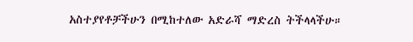አስተያየቶቻችሁን በሚከተለው አድራሻ ማድረስ ትችላላችሁ።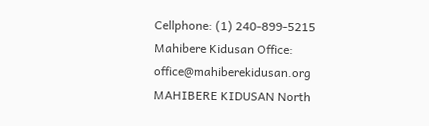Cellphone: (1) 240-899-5215
Mahibere Kidusan Office: office@mahiberekidusan.org
MAHIBERE KIDUSAN North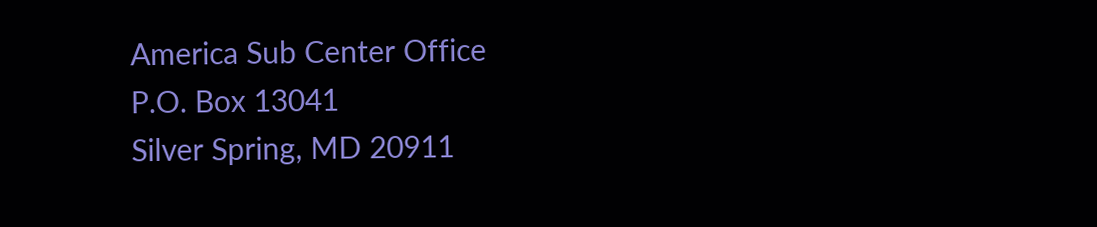America Sub Center Office
P.O. Box 13041
Silver Spring, MD 20911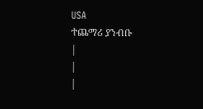USA
ተጨማሪ ያንብቡ
|
|
|